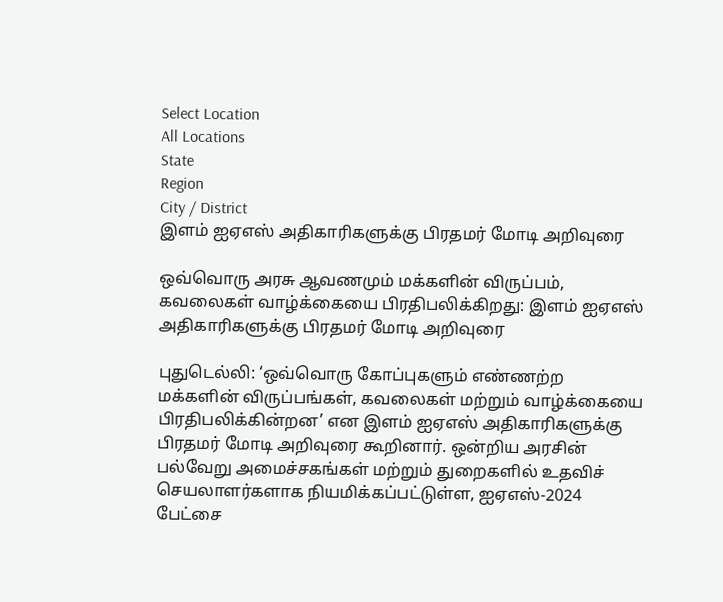Select Location
All Locations
State
Region
City / District
இளம் ஐஏஎஸ் அதிகாரிகளுக்கு பிரதமர் மோடி அறிவுரை

ஒவ்வொரு அரசு ஆவணமும் மக்களின் விருப்பம், கவலைகள் வாழ்க்கையை பிரதிபலிக்கிறது: இளம் ஐஏஎஸ் அதிகாரிகளுக்கு பிரதமர் மோடி அறிவுரை

புதுடெல்லி: ‘ஒவ்வொரு கோப்புகளும் எண்ணற்ற மக்களின் விருப்பங்கள், கவலைகள் மற்றும் வாழ்க்கையை பிரதிபலிக்கின்றன’ என இளம் ஐஏஎஸ் அதிகாரிகளுக்கு பிரதமர் மோடி அறிவுரை கூறினார். ஒன்றிய அரசின் பல்வேறு அமைச்சகங்கள் மற்றும் துறைகளில் உதவிச் செயலாளர்களாக நியமிக்கப்பட்டுள்ள, ஐஏஎஸ்-2024 பேட்சை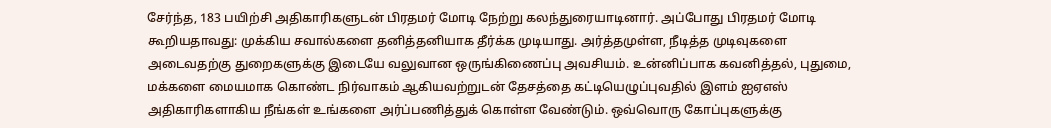சேர்ந்த, 183 பயிற்சி அதிகாரிகளுடன் பிரதமர் மோடி நேற்று கலந்துரையாடினார். அப்போது பிரதமர் மோடி கூறியதாவது: முக்கிய சவால்களை தனித்தனியாக தீர்க்க முடியாது. அர்த்தமுள்ள, நீடித்த முடிவுகளை அடைவதற்கு துறைகளுக்கு இடையே வலுவான ஒருங்கிணைப்பு அவசியம். உன்னிப்பாக கவனித்தல், புதுமை, மக்களை மையமாக கொண்ட நிர்வாகம் ஆகியவற்றுடன் தேசத்தை கட்டியெழுப்புவதில் இளம் ஐஏஎஸ் அதிகாரிகளாகிய நீங்கள் உங்களை அர்ப்பணித்துக் கொள்ள வேண்டும். ஒவ்வொரு கோப்புகளுக்கு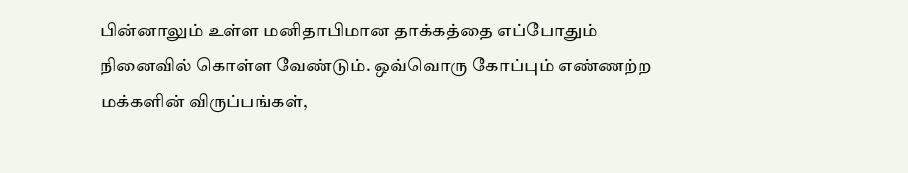பின்னாலும் உள்ள மனிதாபிமான தாக்கத்தை எப்போதும் நினைவில் கொள்ள வேண்டும். ஒவ்வொரு கோப்பும் எண்ணற்ற மக்களின் விருப்பங்கள்,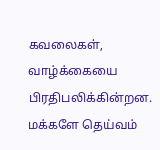கவலைகள், வாழ்க்கையை பிரதிபலிக்கின்றன. மக்களே தெய்வம்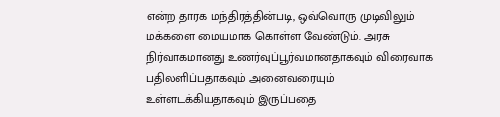என்ற தாரக மந்திரத்தின்படி, ஒவ்வொரு முடிவிலும் மக்களை மையமாக கொள்ள வேண்டும். அரசு நிர்வாகமானது உணர்வுப்பூர்வமானதாகவும் விரைவாக பதிலளிப்பதாகவும் அனைவரையும் உள்ளடக்கியதாகவும் இருப்பதை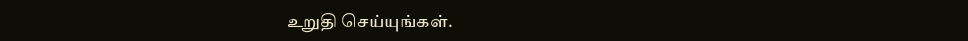உறுதி செய்யுங்கள்.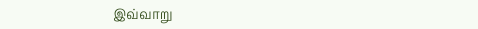இவ்வாறு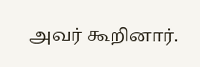அவர் கூறினார்.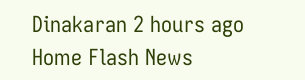Dinakaran 2 hours ago
Home Flash News